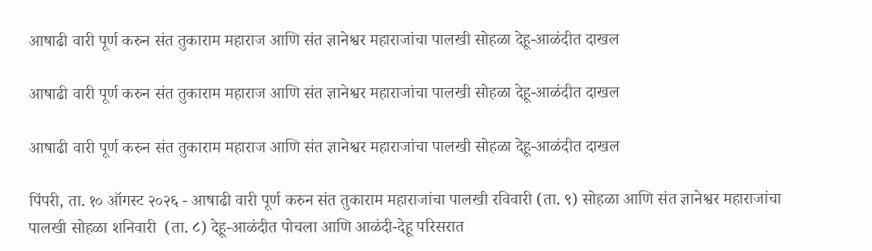आषाढी वारी पूर्ण करुन संत तुकाराम महाराज आणि संत ज्ञानेश्वर महाराजांचा पालखी सोहळा देहू-आळंदीत दाखल

आषाढी वारी पूर्ण करुन संत तुकाराम महाराज आणि संत ज्ञानेश्वर महाराजांचा पालखी सोहळा देहू-आळंदीत दाखल

आषाढी वारी पूर्ण करुन संत तुकाराम महाराज आणि संत ज्ञानेश्वर महाराजांचा पालखी सोहळा देहू-आळंदीत दाखल

पिंपरी, ता. १० ऑगस्ट २०२६ - आषाढी वारी पूर्ण करुन संत तुकाराम महाराजांचा पालखी रविवारी (ता. ९) सोहळा आणि संत ज्ञानेश्वर महाराजांचा पालखी सोहळा शनिवारी  (ता. ८) देहू-आळंदीत पोचला आणि आळंदी-देहू परिसरात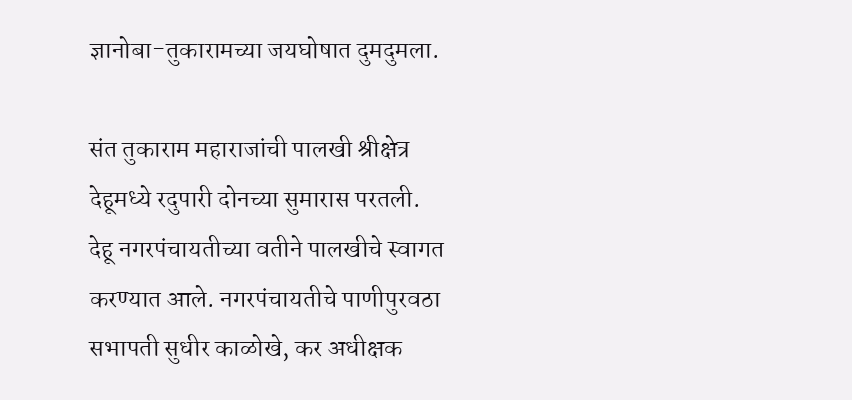ज्ञानोबा-तुकारामच्या जयघोषात दुमदुमला.

संत तुकाराम महाराजांची पालखी श्रीक्षेत्र देहूमध्ये रदुपारी दोनच्या सुमारास परतली. देहू नगरपंचायतीच्या वतीने पालखीचे स्वागत करण्यात आले. नगरपंचायतीचे पाणीपुरवठा सभापती सुधीर काळोखे, कर अधीक्षक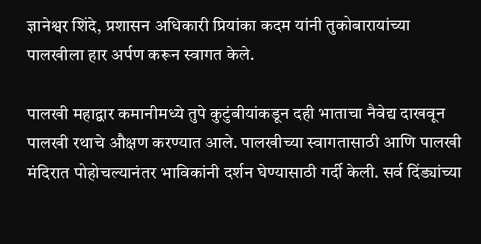ज्ञानेश्वर शिंदे, प्रशासन अधिकारी प्रियांका कदम यांनी तुकोबारायांच्या पालखीला हार अर्पण करून स्वागत केले.

पालखी महाद्वार कमानीमध्ये तुपे कुटुंबीयांकडून दही भाताचा नैवेद्य दाखवून पालखी रथाचे औक्षण करण्यात आले. पालखीच्या स्वागतासाठी आणि पालखी मंदिरात पोहोचल्यानंतर भाविकांनी दर्शन घेण्यासाठी गर्दी केली. सर्व दिंड्यांच्या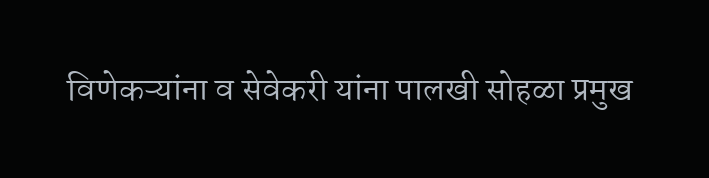विणेकऱ्यांना व सेवेकरी यांना पालखी सोहळा प्रमुख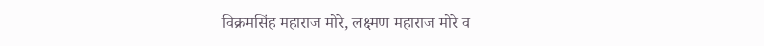विक्रमसिंह महाराज मोरे, लक्ष्मण महाराज मोरे व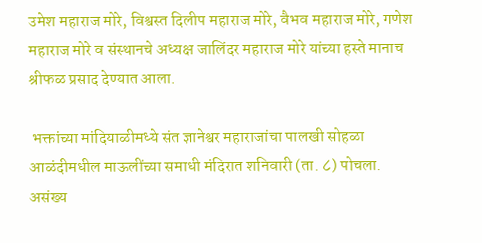उमेश महाराज मोरे, विश्वस्त दिलीप महाराज मोरे, वैभव महाराज मोरे, गणेश महाराज मोरे व संस्थानचे अध्यक्ष जालिंदर महाराज मोरे यांच्या हस्ते मानाच श्रीफळ प्रसाद देण्यात आला.

 भक्तांच्या मांदियाळीमध्ये संत ज्ञानेश्वर महाराजांचा पालखी सोहळा आळंदीमधील माऊलींच्या समाधी मंदिरात शनिवारी (ता. ८) पोचला. असंख्य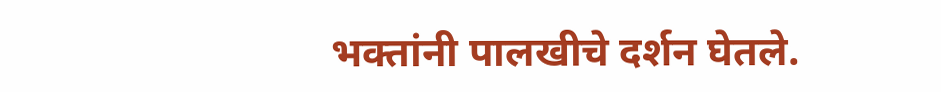भक्तांनी पालखीचे दर्शन घेतले.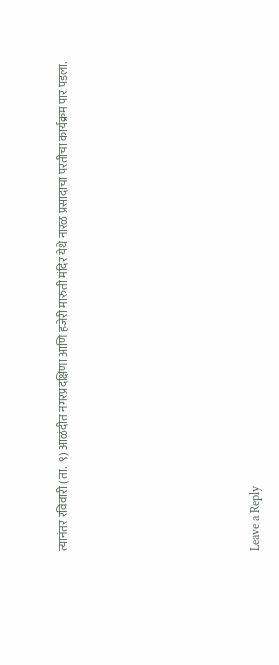त्यानंतर रविवारी (ता.  ९) आळंदीत नगरप्रदक्षिणा आणि हजेरी मारुती मंदिर येथे नारळ प्रसादाचा परतीचा कार्यक्रम पार पडला.











Leave a Reply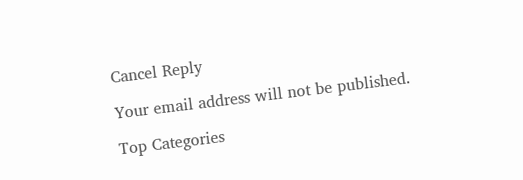Cancel Reply

Your email address will not be published.

Top Categories